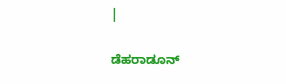|

ಡೆಹರಾಡೂನ್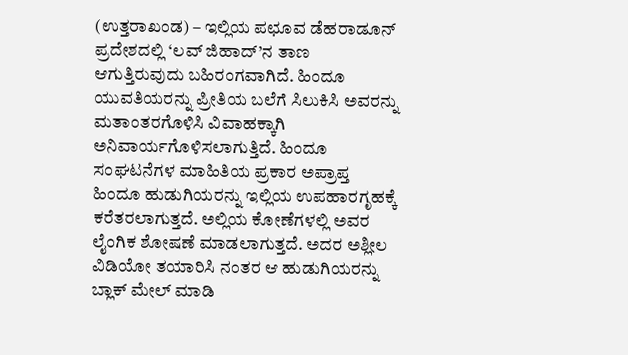(ಉತ್ತರಾಖಂಡ) – ಇಲ್ಲಿಯ ಪಛೂವ ಡೆಹರಾಡೂನ್ ಪ್ರದೇಶದಲ್ಲಿ ‘ಲವ್ ಜಿಹಾದ್’ನ ತಾಣ ಆಗುತ್ತಿರುವುದು ಬಹಿರಂಗವಾಗಿದೆ. ಹಿಂದೂ ಯುವತಿಯರನ್ನು ಪ್ರೀತಿಯ ಬಲೆಗೆ ಸಿಲುಕಿಸಿ ಅವರನ್ನು ಮತಾಂತರಗೊಳಿಸಿ ವಿವಾಹಕ್ಕಾಗಿ ಅನಿವಾರ್ಯಗೊಳಿಸಲಾಗುತ್ತಿದೆ. ಹಿಂದೂ ಸಂಘಟನೆಗಳ ಮಾಹಿತಿಯ ಪ್ರಕಾರ ಅಪ್ರಾಪ್ತ ಹಿಂದೂ ಹುಡುಗಿಯರನ್ನು ಇಲ್ಲಿಯ ಉಪಹಾರಗೃಹಕ್ಕೆ ಕರೆತರಲಾಗುತ್ತದೆ. ಅಲ್ಲಿಯ ಕೋಣೆಗಳಲ್ಲಿ ಅವರ ಲೈಂಗಿಕ ಶೋಷಣೆ ಮಾಡಲಾಗುತ್ತದೆ. ಅದರ ಅಶ್ಲೀಲ ವಿಡಿಯೋ ತಯಾರಿಸಿ ನಂತರ ಆ ಹುಡುಗಿಯರನ್ನು ಬ್ಲಾಕ್ ಮೇಲ್ ಮಾಡಿ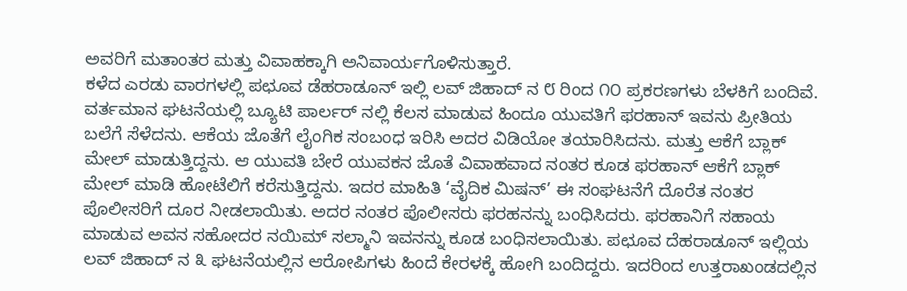ಅವರಿಗೆ ಮತಾಂತರ ಮತ್ತು ವಿವಾಹಕ್ಕಾಗಿ ಅನಿವಾರ್ಯಗೊಳಿಸುತ್ತಾರೆ.
ಕಳೆದ ಎರಡು ವಾರಗಳಲ್ಲಿ ಪಛೂವ ಡೆಹರಾಡೂನ್ ಇಲ್ಲಿ ಲವ್ ಜಿಹಾದ್ ನ ೮ ರಿಂದ ೧೦ ಪ್ರಕರಣಗಳು ಬೆಳಕಿಗೆ ಬಂದಿವೆ. ವರ್ತಮಾನ ಘಟನೆಯಲ್ಲಿ ಬ್ಯೂಟಿ ಪಾರ್ಲರ್ ನಲ್ಲಿ ಕೆಲಸ ಮಾಡುವ ಹಿಂದೂ ಯುವತಿಗೆ ಫರಹಾನ್ ಇವನು ಪ್ರೀತಿಯ ಬಲೆಗೆ ಸೆಳೆದನು. ಆಕೆಯ ಜೊತೆಗೆ ಲೈಂಗಿಕ ಸಂಬಂಧ ಇರಿಸಿ ಅದರ ವಿಡಿಯೋ ತಯಾರಿಸಿದನು. ಮತ್ತು ಆಕೆಗೆ ಬ್ಲಾಕ್ ಮೇಲ್ ಮಾಡುತ್ತಿದ್ದನು. ಆ ಯುವತಿ ಬೇರೆ ಯುವಕನ ಜೊತೆ ವಿವಾಹವಾದ ನಂತರ ಕೂಡ ಫರಹಾನ್ ಆಕೆಗೆ ಬ್ಲಾಕ್ ಮೇಲ್ ಮಾಡಿ ಹೋಟೆಲಿಗೆ ಕರೆಸುತ್ತಿದ್ದನು. ಇದರ ಮಾಹಿತಿ ‘ವೈದಿಕ ಮಿಷನ್’ ಈ ಸಂಘಟನೆಗೆ ದೊರೆತ ನಂತರ ಪೊಲೀಸರಿಗೆ ದೂರ ನೀಡಲಾಯಿತು. ಅದರ ನಂತರ ಪೊಲೀಸರು ಫರಹನನ್ನು ಬಂಧಿಸಿದರು. ಫರಹಾನಿಗೆ ಸಹಾಯ ಮಾಡುವ ಅವನ ಸಹೋದರ ನಯಿಮ್ ಸಲ್ಮಾನಿ ಇವನನ್ನು ಕೂಡ ಬಂಧಿಸಲಾಯಿತು. ಪಛೂವ ದೆಹರಾಡೂನ್ ಇಲ್ಲಿಯ ಲವ್ ಜಿಹಾದ್ ನ ೩ ಘಟನೆಯಲ್ಲಿನ ಆರೋಪಿಗಳು ಹಿಂದೆ ಕೇರಳಕ್ಕೆ ಹೋಗಿ ಬಂದಿದ್ದರು. ಇದರಿಂದ ಉತ್ತರಾಖಂಡದಲ್ಲಿನ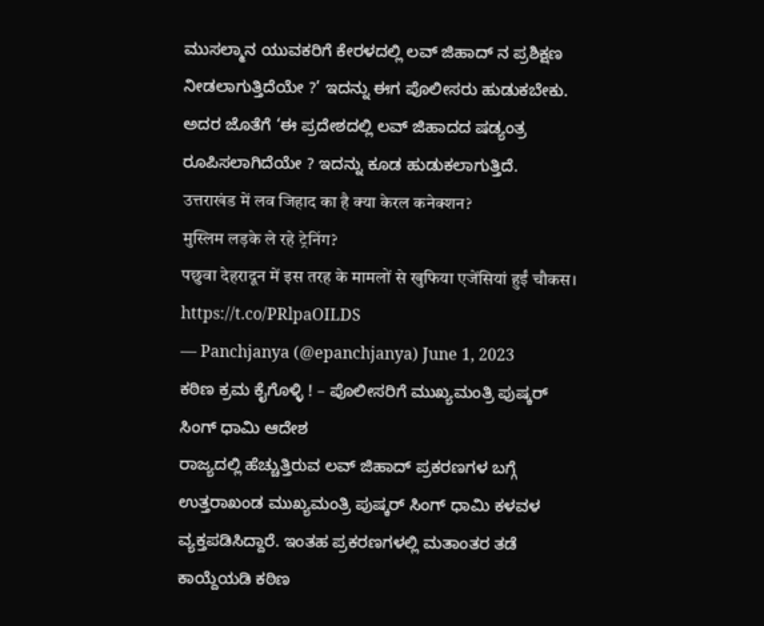ಮುಸಲ್ಮಾನ ಯುವಕರಿಗೆ ಕೇರಳದಲ್ಲಿ ಲವ್ ಜಿಹಾದ್ ನ ಪ್ರಶಿಕ್ಷಣ ನೀಡಲಾಗುತ್ತಿದೆಯೇ ?’ ಇದನ್ನು ಈಗ ಪೊಲೀಸರು ಹುಡುಕಬೇಕು. ಅದರ ಜೊತೆಗೆ ‘ಈ ಪ್ರದೇಶದಲ್ಲಿ ಲವ್ ಜಿಹಾದದ ಷಡ್ಯಂತ್ರ ರೂಪಿಸಲಾಗಿದೆಯೇ ? ಇದನ್ನು ಕೂಡ ಹುಡುಕಲಾಗುತ್ತಿದೆ.
उत्तराखंड में लव जिहाद का है क्या केरल कनेक्शन?
मुस्लिम लड़के ले रहे ट्रेनिंग?
पछुवा देहरादून में इस तरह के मामलों से खुफिया एजेंसियां हुईं चौकस। https://t.co/PRlpaOILDS
— Panchjanya (@epanchjanya) June 1, 2023
ಕಠಿಣ ಕ್ರಮ ಕೈಗೊಳ್ಳಿ ! – ಪೊಲೀಸರಿಗೆ ಮುಖ್ಯಮಂತ್ರಿ ಪುಷ್ಕರ್ ಸಿಂಗ್ ಧಾಮಿ ಆದೇಶ
ರಾಜ್ಯದಲ್ಲಿ ಹೆಚ್ಚುತ್ತಿರುವ ಲವ್ ಜಿಹಾದ್ ಪ್ರಕರಣಗಳ ಬಗ್ಗೆ ಉತ್ತರಾಖಂಡ ಮುಖ್ಯಮಂತ್ರಿ ಪುಷ್ಕರ್ ಸಿಂಗ್ ಧಾಮಿ ಕಳವಳ ವ್ಯಕ್ತಪಡಿಸಿದ್ದಾರೆ. ಇಂತಹ ಪ್ರಕರಣಗಳಲ್ಲಿ ಮತಾಂತರ ತಡೆ ಕಾಯ್ದೆಯಡಿ ಕಠಿಣ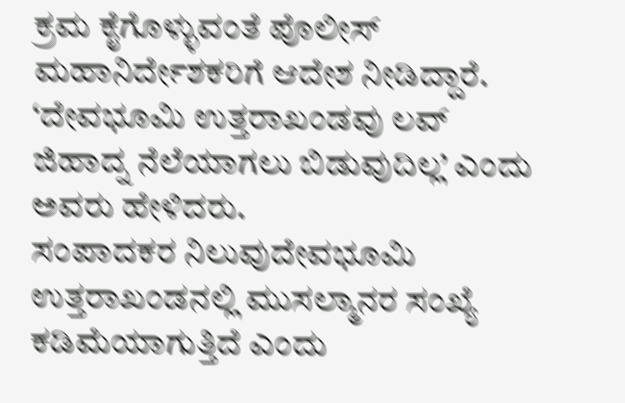ಕ್ರಮ ಕೈಗೊಳ್ಳುವಂತೆ ಪೊಲೀಸ್ ಮಹಾನಿರ್ದೇಶಕರಿಗೆ ಆದೇಶ ನೀಡಿದ್ದಾರೆ. ‘ದೇವಭೂಮಿ ಉತ್ತರಾಖಂಡವು ಲವ್ ಜಿಹಾದ್ನ ನೆಲೆಯಾಗಲು ಬಿಡುವುದಿಲ್ಲ’ ಎಂದು ಅವರು ಹೇಳಿದರು.
ಸಂಪಾದಕರ ನಿಲುವುದೇವಭೂಮಿ ಉತ್ತರಾಖಂಡನಲ್ಲಿ ಮುಸಲ್ಮಾನರ ಸಂಖ್ಯೆ ಕಡಿಮೆಯಾಗುತ್ತಿದೆ ಎಂದು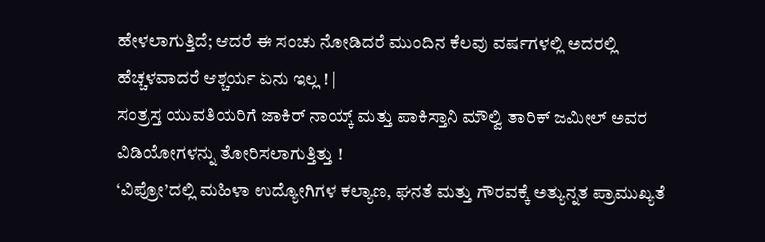ಹೇಳಲಾಗುತ್ತಿದೆ; ಆದರೆ ಈ ಸಂಚು ನೋಡಿದರೆ ಮುಂದಿನ ಕೆಲವು ವರ್ಷಗಳಲ್ಲಿ ಅದರಲ್ಲಿ ಹೆಚ್ಚಳವಾದರೆ ಆಶ್ಚರ್ಯ ಏನು ಇಲ್ಲ ! |
ಸಂತ್ರಸ್ತ ಯುವತಿಯರಿಗೆ ಜಾಕಿರ್ ನಾಯ್ಕ್ ಮತ್ತು ಪಾಕಿಸ್ತಾನಿ ಮೌಲ್ವಿ ತಾರಿಕ್ ಜಮೀಲ್ ಅವರ ವಿಡಿಯೋಗಳನ್ನು ತೋರಿಸಲಾಗುತ್ತಿತ್ತು !
‘ವಿಪ್ರೋ’ದಲ್ಲಿ ಮಹಿಳಾ ಉದ್ಯೋಗಿಗಳ ಕಲ್ಯಾಣ, ಘನತೆ ಮತ್ತು ಗೌರವಕ್ಕೆ ಅತ್ಯುನ್ನತ ಪ್ರಾಮುಖ್ಯತೆ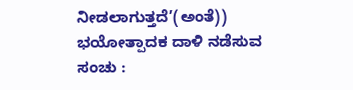ನೀಡಲಾಗುತ್ತದೆ’(ಅಂತೆ))
ಭಯೋತ್ಪಾದಕ ದಾಳಿ ನಡೆಸುವ ಸಂಚು :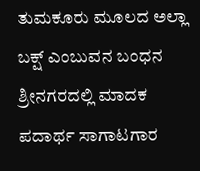ತುಮಕೂರು ಮೂಲದ ಅಲ್ಲಾ ಬಕ್ಷ್ ಎಂಬುವನ ಬಂಧನ
ಶ್ರೀನಗರದಲ್ಲಿ ಮಾದಕ ಪದಾರ್ಥ ಸಾಗಾಟಗಾರ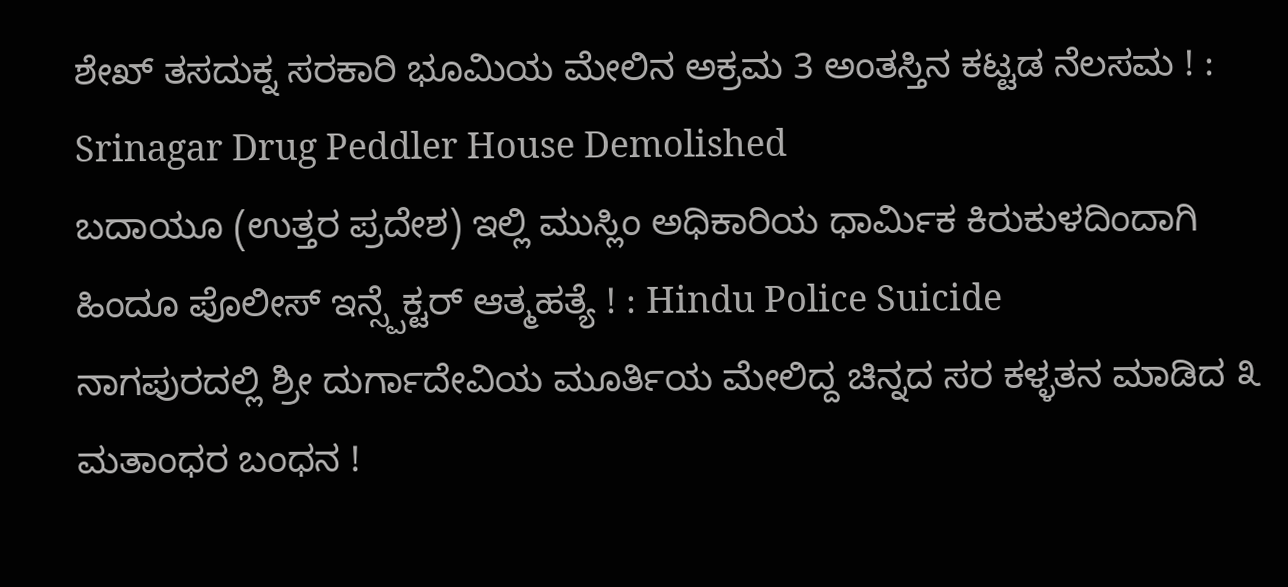ಶೇಖ್ ತಸದುಕ್ನ ಸರಕಾರಿ ಭೂಮಿಯ ಮೇಲಿನ ಅಕ್ರಮ 3 ಅಂತಸ್ತಿನ ಕಟ್ಟಡ ನೆಲಸಮ ! : Srinagar Drug Peddler House Demolished
ಬದಾಯೂ (ಉತ್ತರ ಪ್ರದೇಶ) ಇಲ್ಲಿ ಮುಸ್ಲಿಂ ಅಧಿಕಾರಿಯ ಧಾರ್ಮಿಕ ಕಿರುಕುಳದಿಂದಾಗಿ ಹಿಂದೂ ಪೊಲೀಸ್ ಇನ್ಸ್ಪೆಕ್ಟರ್ ಆತ್ಮಹತ್ಯೆ ! : Hindu Police Suicide
ನಾಗಪುರದಲ್ಲಿ ಶ್ರೀ ದುರ್ಗಾದೇವಿಯ ಮೂರ್ತಿಯ ಮೇಲಿದ್ದ ಚಿನ್ನದ ಸರ ಕಳ್ಳತನ ಮಾಡಿದ ೩ ಮತಾಂಧರ ಬಂಧನ !